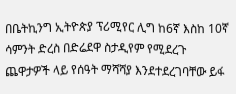በቤትኪንግ ኢትዮጵያ ፕሪሚየር ሊግ ከ6ኛ እስከ 10ኛ ሳምንት ድረስ በድሬደዋ ስታዲየም የሚደረጉ ጨዋታዎች ላይ የሰዓት ማሻሻያ እንደተደረገባቸው ይፋ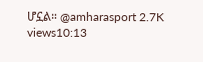ሆኗል። @amharasport 2.7K views10:13